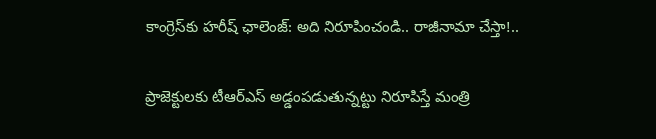కాంగ్రెస్‌కు హరీష్ ఛాలెంజ్: అది నిరూపించండి.. రాజీనామా చేస్తా!..

ప్రాజెక్టులకు టీఆర్ఎస్ అడ్డంపడుతున్నట్టు నిరూపిస్తే మంత్రి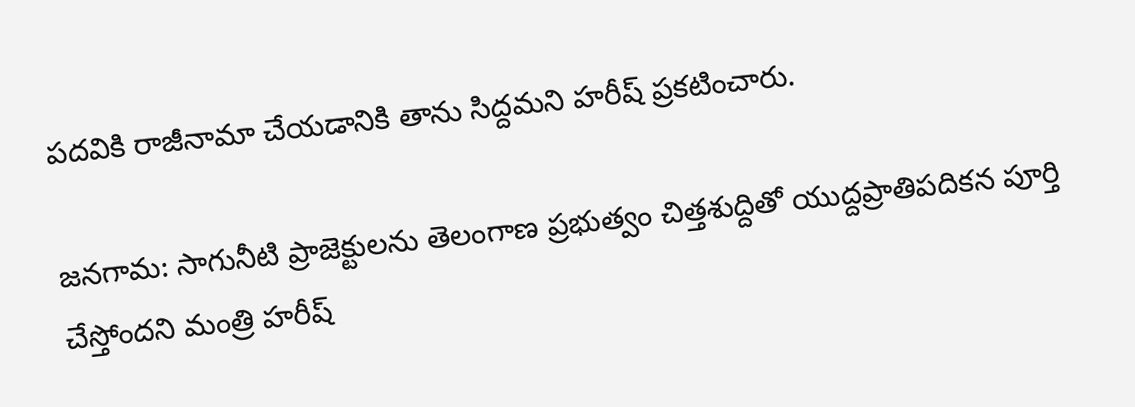పదవికి రాజీనామా చేయడానికి తాను సిద్దమని హరీష్ ప్రకటించారు.

జనగామ: సాగునీటి ప్రాజెక్టులను తెలంగాణ ప్రభుత్వం చిత్తశుద్దితో యుద్దప్రాతిపదికన పూర్తి చేస్తోందని మంత్రి హరీష్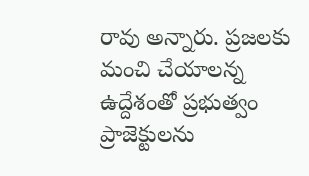రావు అన్నారు. ప్రజలకు మంచి చేయాలన్న ఉద్దేశంతో ప్రభుత్వం ప్రాజెక్టులను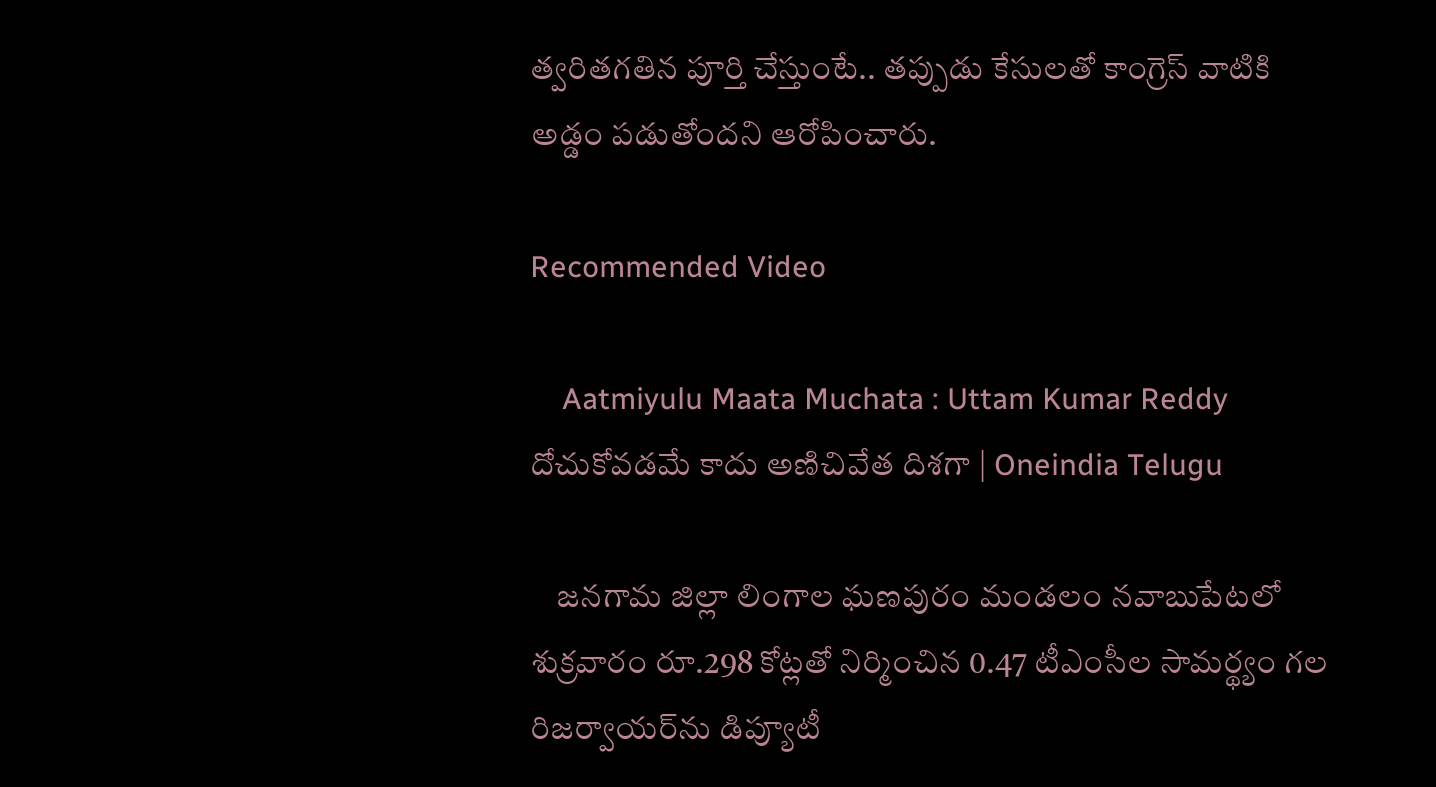త్వరితగతిన పూర్తి చేస్తుంటే.. తప్పుడు కేసులతో కాంగ్రెస్ వాటికి అడ్డం పడుతోందని ఆరోపించారు.

Recommended Video

    Aatmiyulu Maata Muchata : Uttam Kumar Reddy దోచుకోవడమే కాదు అణిచివేత దిశగా | Oneindia Telugu

    జనగామ జిల్లా లింగాల ఘణపురం మండలం నవాబుపేటలో శుక్రవారం రూ.298 కోట్లతో నిర్మించిన 0.47 టీఎంసీల సామర్థ్యం గల రిజర్వాయర్‌ను డిప్యూటీ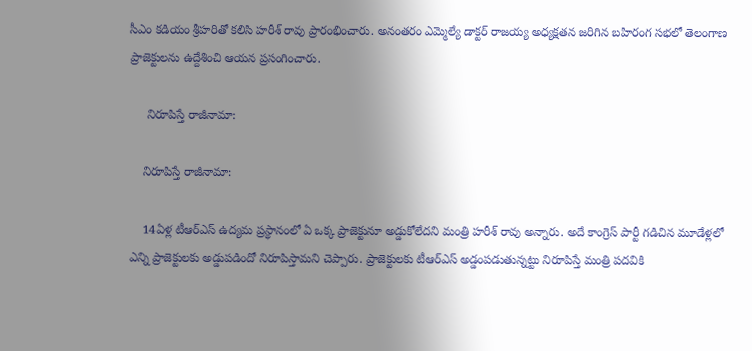సీఎం కడియం శ్రీహరితో కలిసి హరీశ్ రావు ప్రారంభించారు. అనంతరం ఎమ్మెల్యే డాక్టర్‌ రాజయ్య అధ్యక్షతన జరిగిన బహిరంగ సభలో తెలంగాణ ప్రాజెక్టులను ఉద్దేశించి ఆయన ప్రసంగించారు.

     నిరూపిస్తే రాజీనామా:

    నిరూపిస్తే రాజీనామా:

    14ఏళ్ల టీఆర్ఎస్ ఉద్యమ ప్రస్థానంలో ఏ ఒక్క ప్రాజెక్టునూ అడ్డుకోలేదని మంత్రి హరీశ్ రావు అన్నారు. అదే కాంగ్రెస్ పార్టీ గడిచిన మూడేళ్లలో ఎన్ని ప్రాజెక్టులకు అడ్డుపడిందో నిరూపిస్తామని చెప్పారు. ప్రాజెక్టులకు టీఆర్ఎస్ అడ్డంపడుతున్నట్టు నిరూపిస్తే మంత్రి పదవికి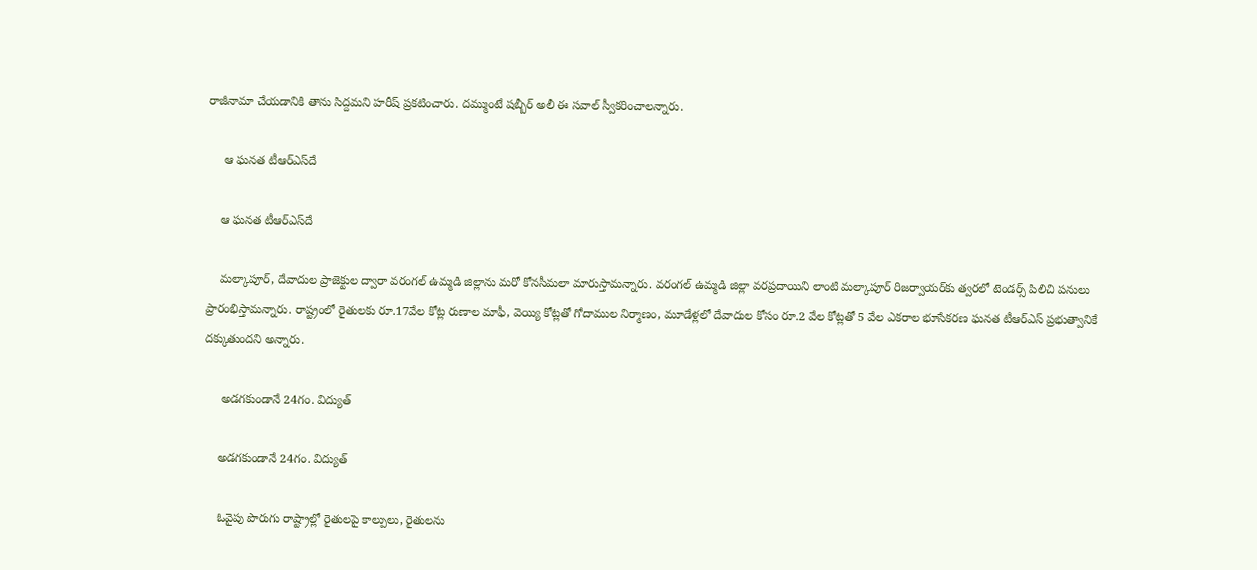రాజీనామా చేయడానికి తాను సిద్దమని హరీష్ ప్రకటించారు. దమ్ముంటే షబ్బీర్ అలీ ఈ సవాల్ స్వీకరించాలన్నారు.

     ఆ ఘనత టీఆర్ఎస్‌దే

    ఆ ఘనత టీఆర్ఎస్‌దే

    మల్కాపూర్, దేవాదుల ప్రాజెక్టుల ద్వారా వరంగల్ ఉమ్మడి జిల్లాను మరో కోనసీమలా మారుస్తామన్నారు. వరంగల్ ఉమ్మడి జిల్లా వరప్రదాయిని లాంటి మల్కాపూర్‌ రిజర్వాయర్‌కు త్వరలో టెండర్స్ పిలిచి పనులు ప్రారంభిస్తామన్నారు. రాష్ట్రంలో రైతులకు రూ.17వేల కోట్ల రుణాల మాఫీ, వెయ్యి కోట్లతో గోదాముల నిర్మాణం, మూడేళ్లలో దేవాదుల కోసం రూ.2 వేల కోట్లతో 5 వేల ఎకరాల భూసేకరణ ఘనత టీఆర్ఎస్ ప్రభుత్వానికే దక్కుతుందని అన్నారు.

     అడగకుండానే 24గం. విద్యుత్

    అడగకుండానే 24గం. విద్యుత్

    ఓవైపు పొరుగు రాష్ట్రాల్లో రైతులపై కాల్పులు, రైతులను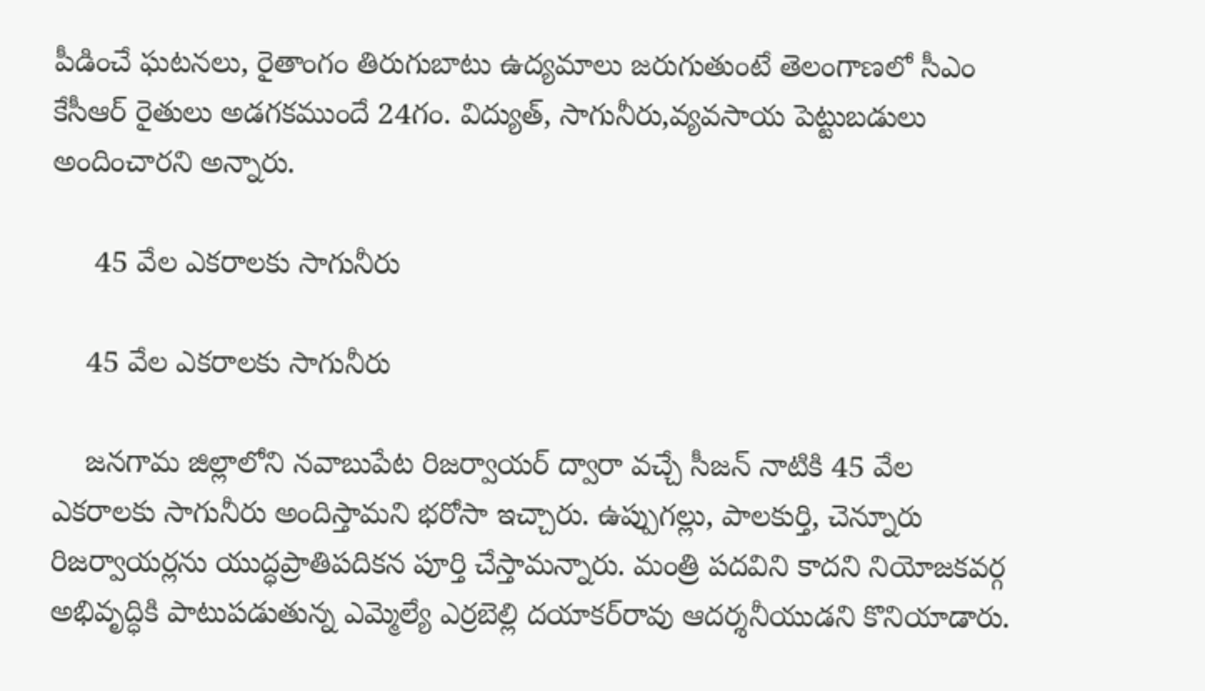పీడించే ఘటనలు, రైతాంగం తిరుగుబాటు ఉద్యమాలు జరుగుతుంటే తెలంగాణలో సీఎం కేసీఆర్ రైతులు అడగకముందే 24గం. విద్యుత్, సాగునీరు,వ్యవసాయ పెట్టుబడులు అందించారని అన్నారు.

     45 వేల ఎకరాలకు సాగునీరు

    45 వేల ఎకరాలకు సాగునీరు

    జనగామ జిల్లాలోని నవాబుపేట రిజర్వాయర్‌ ద్వారా వచ్చే సీజన్‌ నాటికి 45 వేల ఎకరాలకు సాగునీరు అందిస్తామని భరోసా ఇచ్చారు. ఉప్పుగల్లు, పాలకుర్తి, చెన్నూరు రిజర్వాయర్లను యుద్ధప్రాతిపదికన పూర్తి చేస్తామన్నారు. మంత్రి పదవిని కాదని నియోజకవర్గ అభివృద్ధికి పాటుపడుతున్న ఎమ్మెల్యే ఎర్రబెల్లి దయాకర్‌రావు ఆదర్శనీయుడని కొనియాడారు.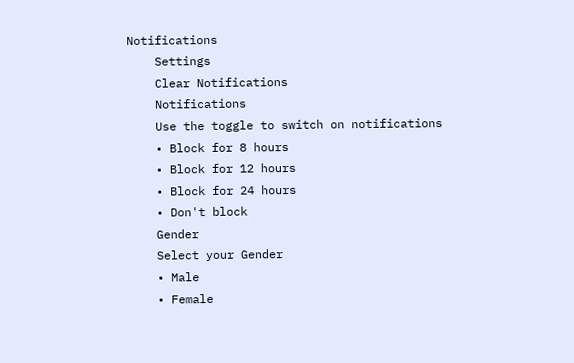Notifications
    Settings
    Clear Notifications
    Notifications
    Use the toggle to switch on notifications
    • Block for 8 hours
    • Block for 12 hours
    • Block for 24 hours
    • Don't block
    Gender
    Select your Gender
    • Male
    • Female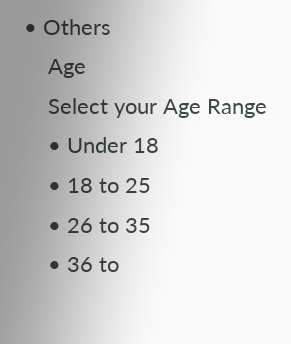• Others
    Age
    Select your Age Range
    • Under 18
    • 18 to 25
    • 26 to 35
    • 36 to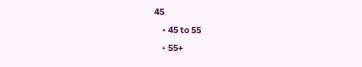45
    • 45 to 55
    • 55+